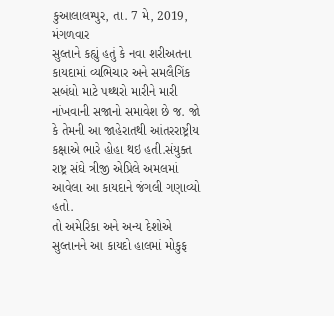કુઆલાલમ્પુર, તા. 7 મે, 2019, મંગળવાર
સુલ્તાને કહ્યું હતું કે નવા શરીઅતના કાયદામાં વ્યભિચાર અને સમલૈગિંક સબંધો માટે પથ્થરો મારીને મારી નાંખવાની સજાનો સમાવેશ છે જ. જો કે તેમની આ જાહેરાતથી આંતરરાષ્ટ્રીય કક્ષાએ ભારે હોહા થઇ હતી.સંયુક્ત રાષ્ટ્ર સંઘે ત્રીજી એપ્રિલે અમલમાં આવેલા આ કાયદાને જંગલી ગણાવ્યો હતો.
તો અમેરિકા અને અન્ય દેશોએ સુલ્તાનને આ કાયદો હાલમાં મોકુફ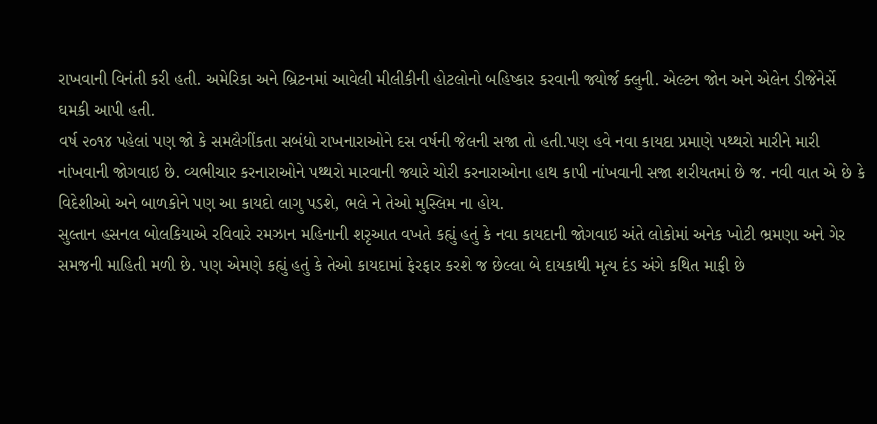રાખવાની વિનંતી કરી હતી. અમેરિકા અને બ્રિટનમાં આવેલી મીલીકીની હોટલોનો બહિષ્કાર કરવાની જ્યોર્જ ક્લુની. એલ્ટન જોન અને એલેન ડીજેનેર્સે ઘમકી આપી હતી.
વર્ષ ૨૦૧૪ પહેલાં પણ જો કે સમલૈગીંકતા સબંધો રાખનારાઓને દસ વર્ષની જેલની સજા તો હતી.પણ હવે નવા કાયદા પ્રમાણે પથ્થરો મારીને મારી નાંખવાની જોગવાઇ છે. વ્યભીચાર કરનારાઓને પથ્થરો મારવાની જ્યારે ચોરી કરનારાઓના હાથ કાપી નાંખવાની સજા શરીયતમાં છે જ. નવી વાત એ છે કે વિદેશીઓ અને બાળકોને પણ આ કાયદો લાગુ પડશે, ભલે ને તેઓ મુસ્લિમ ના હોય.
સુલ્તાન હસનલ બોલકિયાએ રવિવારે રમઝાન મહિનાની શરૃઆત વખતે કહ્યું હતું કે નવા કાયદાની જોગવાઇ અંતે લોકોમાં અનેક ખોટી ભ્રમણા અને ગેર સમજની માહિતી મળી છે. પણ એમણે કહ્યું હતું કે તેઓ કાયદામાં ફેરફાર કરશે જ છેલ્લા બે દાયકાથી મૃત્ય દંડ અંગે કથિત માફી છે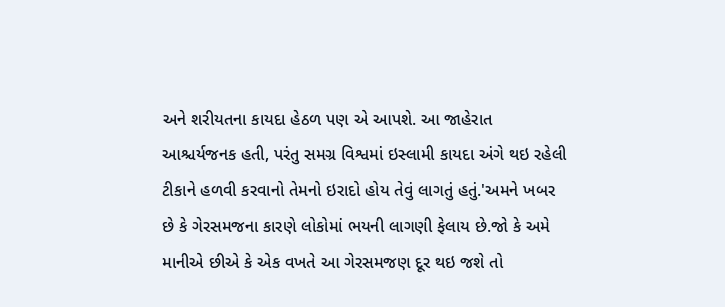અને શરીયતના કાયદા હેઠળ પણ એ આપશે. આ જાહેરાત આશ્ચર્યજનક હતી, પરંતુ સમગ્ર વિશ્વમાં ઇસ્લામી કાયદા અંગે થઇ રહેલી ટીકાને હળવી કરવાનો તેમનો ઇરાદો હોય તેવું લાગતું હતું.'અમને ખબર છે કે ગેરસમજના કારણે લોકોમાં ભયની લાગણી ફેલાય છે.જો કે અમે માનીએ છીએ કે એક વખતે આ ગેરસમજણ દૂર થઇ જશે તો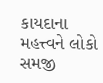કાયદાના મહત્ત્વને લોકો સમજી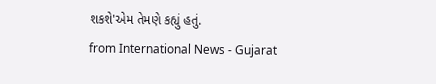શકશે'એમ તેમણે કહ્યું હતું.
from International News - Gujarat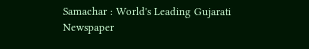Samachar : World's Leading Gujarati Newspaper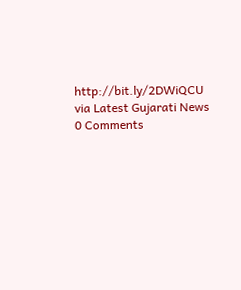http://bit.ly/2DWiQCU
via Latest Gujarati News
0 Comments